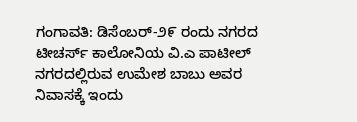ಗಂಗಾವತಿ: ಡಿಸೆಂಬರ್-೨೯ ರಂದು ನಗರದ ಟೀಚರ್ಸ್ ಕಾಲೋನಿಯ ವಿ.ಎ ಪಾಟೀಲ್ ನಗರದಲ್ಲಿರುವ ಉಮೇಶ ಬಾಬು ಅವರ ನಿವಾಸಕ್ಕೆ ಇಂದು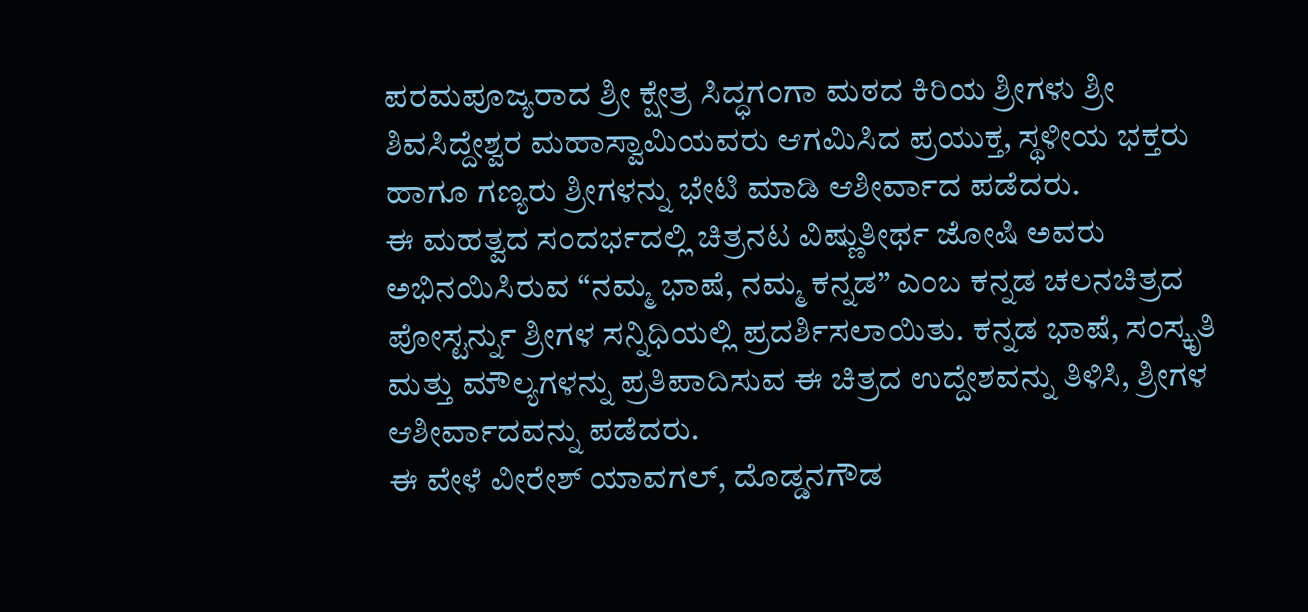ಪರಮಪೂಜ್ಯರಾದ ಶ್ರೀ ಕ್ಷೇತ್ರ ಸಿದ್ಧಗಂಗಾ ಮಠದ ಕಿರಿಯ ಶ್ರೀಗಳು ಶ್ರೀ ಶಿವಸಿದ್ದೇಶ್ವರ ಮಹಾಸ್ವಾಮಿಯವರು ಆಗಮಿಸಿದ ಪ್ರಯುಕ್ತ, ಸ್ಥಳೀಯ ಭಕ್ತರು ಹಾಗೂ ಗಣ್ಯರು ಶ್ರೀಗಳನ್ನು ಭೇಟಿ ಮಾಡಿ ಆಶೀರ್ವಾದ ಪಡೆದರು.
ಈ ಮಹತ್ವದ ಸಂದರ್ಭದಲ್ಲಿ ಚಿತ್ರನಟ ವಿಷ್ಣುತೀರ್ಥ ಜೋಷಿ ಅವರು ಅಭಿನಯಿಸಿರುವ “ನಮ್ಮ ಭಾಷೆ, ನಮ್ಮ ಕನ್ನಡ” ಎಂಬ ಕನ್ನಡ ಚಲನಚಿತ್ರದ ಪೋಸ್ಟರ್ನ್ನು ಶ್ರೀಗಳ ಸನ್ನಿಧಿಯಲ್ಲಿ ಪ್ರದರ್ಶಿಸಲಾಯಿತು. ಕನ್ನಡ ಭಾಷೆ, ಸಂಸ್ಕೃತಿ ಮತ್ತು ಮೌಲ್ಯಗಳನ್ನು ಪ್ರತಿಪಾದಿಸುವ ಈ ಚಿತ್ರದ ಉದ್ದೇಶವನ್ನು ತಿಳಿಸಿ, ಶ್ರೀಗಳ ಆಶೀರ್ವಾದವನ್ನು ಪಡೆದರು.
ಈ ವೇಳೆ ವೀರೇಶ್ ಯಾವಗಲ್, ದೊಡ್ಡನಗೌಡ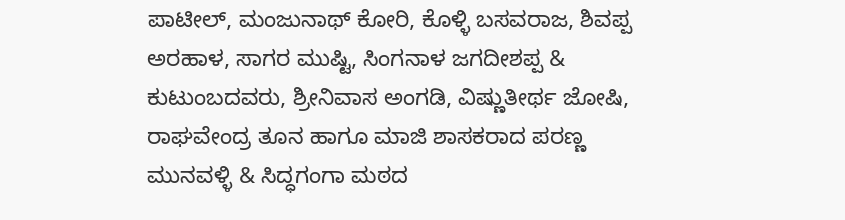ಪಾಟೀಲ್, ಮಂಜುನಾಥ್ ಕೋರಿ, ಕೊಳ್ಳಿ ಬಸವರಾಜ, ಶಿವಪ್ಪ ಅರಹಾಳ, ಸಾಗರ ಮುಷ್ಟಿ, ಸಿಂಗನಾಳ ಜಗದೀಶಪ್ಪ & ಕುಟುಂಬದವರು, ಶ್ರೀನಿವಾಸ ಅಂಗಡಿ, ವಿಷ್ಣುತೀರ್ಥ ಜೋಷಿ, ರಾಘವೇಂದ್ರ ತೂನ ಹಾಗೂ ಮಾಜಿ ಶಾಸಕರಾದ ಪರಣ್ಣ ಮುನವಳ್ಳಿ & ಸಿದ್ಧಗಂಗಾ ಮಠದ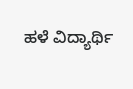ಹಳೆ ವಿದ್ಯಾರ್ಥಿ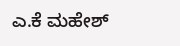ಎ.ಕೆ ಮಹೇಶ್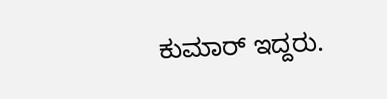ಕುಮಾರ್ ಇದ್ದರು.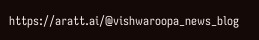https://aratt.ai/@vishwaroopa_news_blog